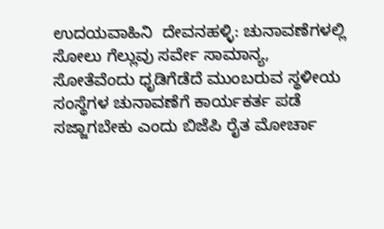ಉದಯವಾಹಿನಿ  ದೇವನಹಳ್ಳಿ: ಚುನಾವಣೆಗಳಲ್ಲಿ ಸೋಲು ಗೆಲ್ಲುವು ಸರ್ವೇ ಸಾಮಾನ್ಯ, ಸೋತೆವೆಂದು ಧೃಡಿಗೆಡೆದೆ ಮುಂಬರುವ ಸ್ಥಳೀಯ ಸಂಸ್ಥೆಗಳ ಚುನಾವಣೆಗೆ ಕಾರ್ಯಕರ್ತ ಪಡೆ ಸಜ್ಜಾಗಬೇಕು ಎಂದು ಬಿಜೆಪಿ ರೈತ ಮೋರ್ಚಾ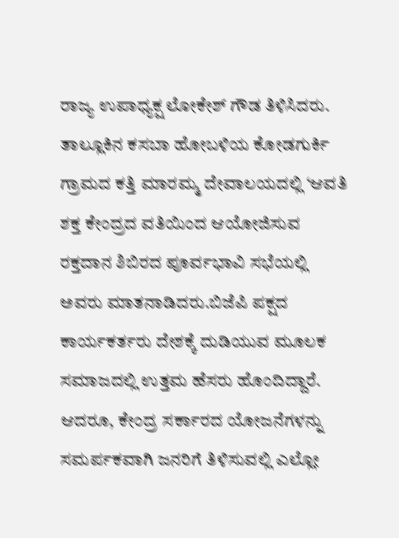ರಾಜ್ಯ ಉಪಾಧ್ಯಕ್ಷ ಲೋಕೇಶ್ ಗೌಡ ತಿಳಿಸಿದರು. ತಾಲ್ಲೂಕಿನ ಕಸಬಾ ಹೋಬಳಿಯ ಕೋಡಗುರ್ಕಿ ಗ್ರಾಮದ ಕತ್ತಿ ಮಾರಮ್ಮ ದೇವಾಲಯದಲ್ಲಿ ‘ಆವತಿ ಶಕ್ತ ಕೇಂದ್ರದ ವತಿಯಿಂದ ಆಯೋಜಿಸುವ ರಕ್ತದಾನ ಶಿಬಿರದ ಪೂರ್ವಭಾವಿ ಸಭೆಯಲ್ಲಿ ಅವರು ಮಾತನಾಡಿದರು.ಬಿಜೆಪಿ ಪಕ್ಷದ ಕಾರ್ಯಕರ್ತರು ದೇಶಕ್ಕೆ ದುಡಿಯುವ ಮೂಲಕ ಸಮಾಜದಲ್ಲಿ ಉತ್ತಮ ಹೆಸರು ಹೊಂದಿದ್ದಾರೆ. ಆದರೂ, ಕೇಂದ್ರ ಸರ್ಕಾರದ ಯೋಜನೆಗಳನ್ನು ಸಮರ್ಪಕವಾಗಿ ಜನರಿಗೆ ತಿಳಿಸುವಲ್ಲಿ ಎಲ್ಲೋ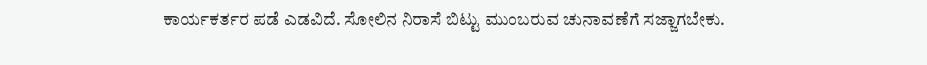ಕಾರ್ಯಕರ್ತರ ಪಡೆ ಎಡವಿದೆ. ಸೋಲಿನ ನಿರಾಸೆ ಬಿಟ್ಟು ಮುಂಬರುವ ಚುನಾವಣೆಗೆ ಸಜ್ಜಾಗಬೇಕು.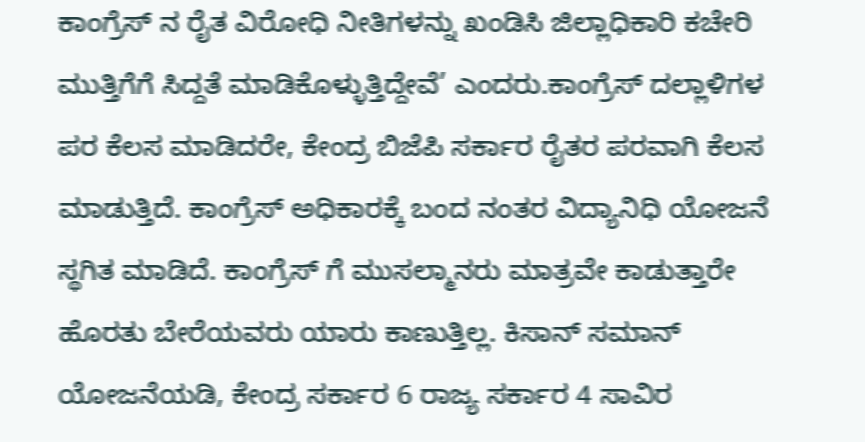ಕಾಂಗ್ರೆಸ್ ನ ರೈತ ವಿರೋಧಿ ನೀತಿಗಳನ್ನು ಖಂಡಿಸಿ ಜಿಲ್ಲಾಧಿಕಾರಿ ಕಚೇರಿ ಮುತ್ತಿಗೆಗೆ ಸಿದ್ದತೆ ಮಾಡಿಕೊಳ್ಳುತ್ತಿದ್ದೇವೆ’ ಎಂದರು.ಕಾಂಗ್ರೆಸ್ ದಲ್ಲಾಳಿಗಳ ಪರ ಕೆಲಸ ಮಾಡಿದರೇ, ಕೇಂದ್ರ ಬಿಜೆಪಿ ಸರ್ಕಾರ ರೈತರ ಪರವಾಗಿ ಕೆಲಸ ಮಾಡುತ್ತಿದೆ. ಕಾಂಗ್ರೆಸ್ ಅಧಿಕಾರಕ್ಕೆ ಬಂದ ನಂತರ ವಿದ್ಯಾನಿಧಿ ಯೋಜನೆ ಸ್ಥಗಿತ ಮಾಡಿದೆ. ಕಾಂಗ್ರೆಸ್ ಗೆ ಮುಸಲ್ಮಾನರು ಮಾತ್ರವೇ ಕಾಡುತ್ತಾರೇ ಹೊರತು ಬೇರೆಯವರು ಯಾರು ಕಾಣುತ್ತಿಲ್ಲ. ಕಿಸಾನ್ ಸಮಾನ್ ಯೋಜನೆಯಡಿ, ಕೇಂದ್ರ ಸರ್ಕಾರ 6 ರಾಜ್ಯ ಸರ್ಕಾರ 4 ಸಾವಿರ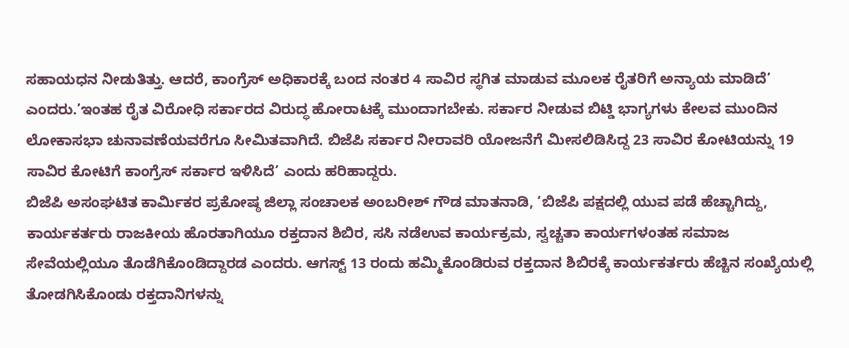ಸಹಾಯಧನ ನೀಡುತಿತ್ತು. ಆದರೆ, ಕಾಂಗ್ರೆಸ್ ಅಧಿಕಾರಕ್ಕೆ ಬಂದ ನಂತರ 4 ಸಾವಿರ ಸ್ಥಗಿತ ಮಾಡುವ ಮೂಲಕ ರೈತರಿಗೆ ಅನ್ಯಾಯ ಮಾಡಿದೆ’ ಎಂದರು.’ಇಂತಹ ರೈತ ವಿರೋಧಿ ಸರ್ಕಾರದ ವಿರುದ್ಧ ಹೋರಾಟಕ್ಕೆ ಮುಂದಾಗಬೇಕು. ಸರ್ಕಾರ ನೀಡುವ ಬಿಟ್ಡಿ ಭಾಗ್ಯಗಳು ಕೇಲವ ಮುಂದಿನ ಲೋಕಾಸಭಾ ಚುನಾವಣೆಯವರೆಗೂ ಸೀಮಿತವಾಗಿದೆ. ಬಿಜೆಪಿ ಸರ್ಕಾರ ನೀರಾವರಿ ಯೋಜನೆಗೆ ಮೀಸಲಿಡಿಸಿದ್ದ 23 ಸಾವಿರ ಕೋಟಿಯನ್ನು 19 ಸಾವಿರ ಕೋಟಿಗೆ ಕಾಂಗ್ರೆಸ್ ಸರ್ಕಾರ ಇಳಿಸಿದೆ’ ಎಂದು ಹರಿಹಾದ್ದರು.
ಬಿಜೆಪಿ ಅಸಂಘಟಿತ ಕಾರ್ಮಿಕರ ಪ್ರಕೋಷ್ಠ ಜಿಲ್ಲಾ ಸಂಚಾಲಕ ಅಂಬರೀಶ್ ಗೌಡ ಮಾತನಾಡಿ, ‘ಬಿಜೆಪಿ ಪಕ್ಷದಲ್ಲಿ ಯುವ ಪಡೆ ಹೆಚ್ಚಾಗಿದ್ದು, ಕಾರ್ಯಕರ್ತರು ರಾಜಕೀಯ ಹೊರತಾಗಿಯೂ ರಕ್ತದಾನ ಶಿಬಿರ, ಸಸಿ ನಡೆಉವ ಕಾರ್ಯಕ್ರಮ, ಸ್ವಚ್ಚತಾ ಕಾರ್ಯಗಳಂತಹ ಸಮಾಜ ಸೇವೆಯಲ್ಲಿಯೂ ತೊಡೆಗಿಕೊಂಡಿದ್ದಾರಡ ಎಂದರು. ಆಗಸ್ಟ್ 13 ರಂದು ಹಮ್ಮಿಕೊಂಡಿರುವ ರಕ್ತದಾನ ಶಿಬಿರಕ್ಕೆ ಕಾರ್ಯಕರ್ತರು ಹೆಚ್ಚಿನ ಸಂಖ್ಯೆಯಲ್ಲಿ ತೋಡಗಿಸಿಕೊಂಡು ರಕ್ತದಾನಿಗಳನ್ನು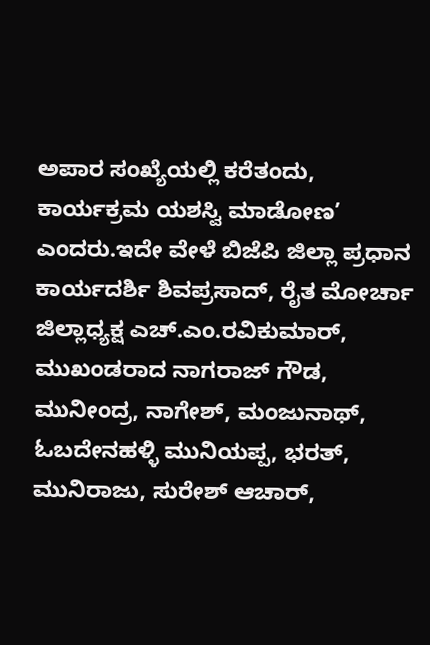ಅಪಾರ ಸಂಖ್ಯೆಯಲ್ಲಿ ಕರೆತಂದು, ಕಾರ್ಯಕ್ರಮ ಯಶಸ್ವಿ ಮಾಡೋಣ’ ಎಂದರು.ಇದೇ ವೇಳೆ ಬಿಜೆಪಿ ಜಿಲ್ಲಾ ಪ್ರಧಾನ ಕಾರ್ಯದರ್ಶಿ ಶಿವಪ್ರಸಾದ್, ರೈತ ಮೋರ್ಚಾ ಜಿಲ್ಲಾಧ್ಯಕ್ಷ ಎಚ್.ಎಂ.ರವಿಕುಮಾರ್, ಮುಖಂಡರಾದ ನಾಗರಾಜ್ ಗೌಡ, ಮುನೀಂದ್ರ, ನಾಗೇಶ್, ಮಂಜುನಾಥ್, ಓಬದೇನಹಳ್ಳಿ ಮುನಿಯಪ್ಪ, ಭರತ್, ಮುನಿರಾಜು, ಸುರೇಶ್ ಆಚಾರ್,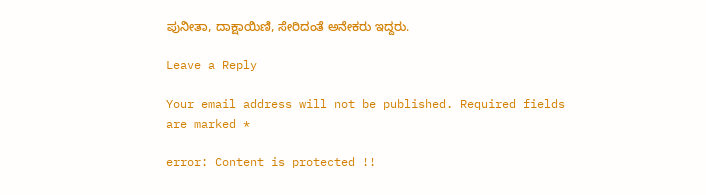ಪುನೀತಾ, ದಾಕ್ಷಾಯಿಣಿ, ಸೇರಿದಂತೆ ಅನೇಕರು ಇದ್ದರು.

Leave a Reply

Your email address will not be published. Required fields are marked *

error: Content is protected !!